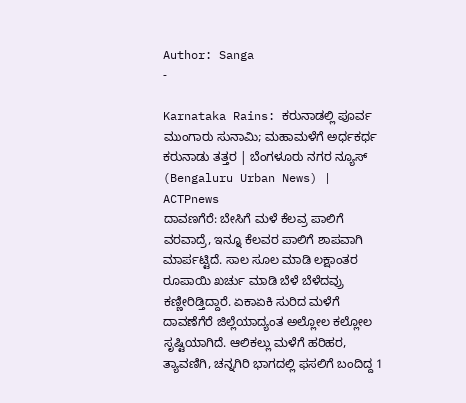Author: Sanga
-

Karnataka Rains: ಕರುನಾಡಲ್ಲಿ ಪೂರ್ವ ಮುಂಗಾರು ಸುನಾಮಿ; ಮಹಾಮಳೆಗೆ ಅರ್ಧಕರ್ಧ ಕರುನಾಡು ತತ್ತರ | ಬೆಂಗಳೂರು ನಗರ ನ್ಯೂಸ್ (Bengaluru Urban News) | ACTPnews
ದಾವಣಗೆರೆ: ಬೇಸಿಗೆ ಮಳೆ ಕೆಲವ್ರ ಪಾಲಿಗೆ ವರವಾದ್ರೆ, ಇನ್ನೂ ಕೆಲವರ ಪಾಲಿಗೆ ಶಾಪವಾಗಿ ಮಾರ್ಪಟ್ಟಿದೆ. ಸಾಲ ಸೂಲ ಮಾಡಿ ಲಕ್ಷಾಂತರ ರೂಪಾಯಿ ಖರ್ಚು ಮಾಡಿ ಬೆಳೆ ಬೆಳೆದವ್ರು ಕಣ್ಣೀರಿಡ್ತಿದ್ದಾರೆ. ಏಕಾಏಕಿ ಸುರಿದ ಮಳೆಗೆ ದಾವಣೆಗೆರೆ ಜಿಲ್ಲೆಯಾದ್ಯಂತ ಅಲ್ಲೋಲ ಕಲ್ಲೋಲ ಸೃಷ್ಟಿಯಾಗಿದೆ. ಆಲಿಕಲ್ಲು ಮಳೆಗೆ ಹರಿಹರ, ತ್ಯಾವಣಿಗಿ, ಚನ್ನಗಿರಿ ಭಾಗದಲ್ಲಿ ಫಸಲಿಗೆ ಬಂದಿದ್ದ 1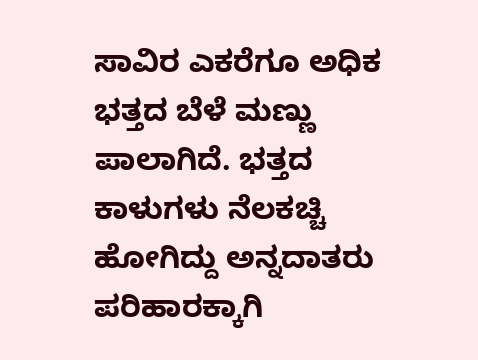ಸಾವಿರ ಎಕರೆಗೂ ಅಧಿಕ ಭತ್ತದ ಬೆಳೆ ಮಣ್ಣು ಪಾಲಾಗಿದೆ. ಭತ್ತದ ಕಾಳುಗಳು ನೆಲಕಚ್ಚಿ ಹೋಗಿದ್ದು ಅನ್ನದಾತರು ಪರಿಹಾರಕ್ಕಾಗಿ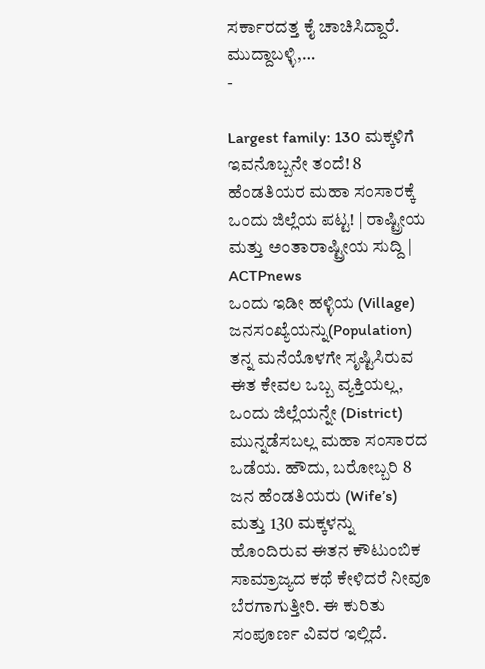ಸರ್ಕಾರದತ್ತ ಕೈ ಚಾಚಿಸಿದ್ದಾರೆ. ಮುದ್ದಾಬಳ್ಳಿ,…
-

Largest family: 130 ಮಕ್ಕಳಿಗೆ ಇವನೊಬ್ಬನೇ ತಂದೆ! 8 ಹೆಂಡತಿಯರ ಮಹಾ ಸಂಸಾರಕ್ಕೆ ಒಂದು ಜಿಲ್ಲೆಯ ಪಟ್ಟ! | ರಾಷ್ಟ್ರೀಯ ಮತ್ತು ಅಂತಾರಾಷ್ಟ್ರೀಯ ಸುದ್ದಿ | ACTPnews
ಒಂದು ಇಡೀ ಹಳ್ಳಿಯ (Village) ಜನಸಂಖ್ಯೆಯನ್ನು(Population) ತನ್ನ ಮನೆಯೊಳಗೇ ಸೃಷ್ಟಿಸಿರುವ ಈತ ಕೇವಲ ಒಬ್ಬ ವ್ಯಕ್ತಿಯಲ್ಲ, ಒಂದು ಜಿಲ್ಲೆಯನ್ನೇ (District) ಮುನ್ನಡೆಸಬಲ್ಲ ಮಹಾ ಸಂಸಾರದ ಒಡೆಯ. ಹೌದು, ಬರೋಬ್ಬರಿ 8 ಜನ ಹೆಂಡತಿಯರು (Wife’s) ಮತ್ತು 130 ಮಕ್ಕಳನ್ನು ಹೊಂದಿರುವ ಈತನ ಕೌಟುಂಬಿಕ ಸಾಮ್ರಾಜ್ಯದ ಕಥೆ ಕೇಳಿದರೆ ನೀವೂ ಬೆರಗಾಗುತ್ತೀರಿ. ಈ ಕುರಿತು ಸಂಪೂರ್ಣ ವಿವರ ಇಲ್ಲಿದೆ.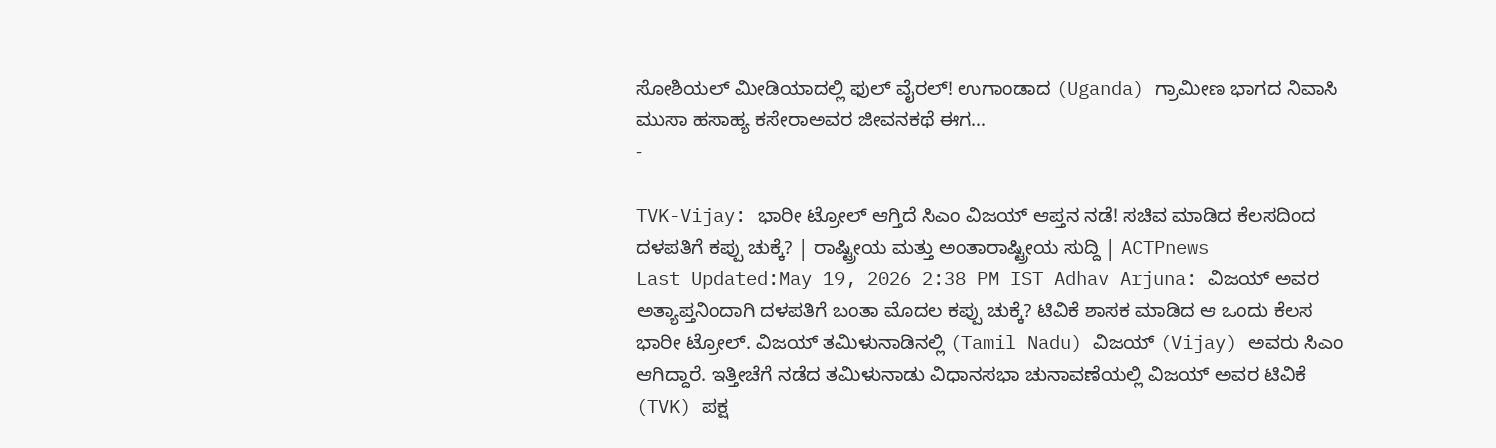ಸೋಶಿಯಲ್ ಮೀಡಿಯಾದಲ್ಲಿ ಫುಲ್ ವೈರಲ್! ಉಗಾಂಡಾದ (Uganda) ಗ್ರಾಮೀಣ ಭಾಗದ ನಿವಾಸಿ ಮುಸಾ ಹಸಾಹ್ಯ ಕಸೇರಾಅವರ ಜೀವನಕಥೆ ಈಗ…
-

TVK-Vijay: ಭಾರೀ ಟ್ರೋಲ್ ಆಗ್ತಿದೆ ಸಿಎಂ ವಿಜಯ್ ಆಪ್ತನ ನಡೆ! ಸಚಿವ ಮಾಡಿದ ಕೆಲಸದಿಂದ ದಳಪತಿಗೆ ಕಪ್ಪು ಚುಕ್ಕೆ? | ರಾಷ್ಟ್ರೀಯ ಮತ್ತು ಅಂತಾರಾಷ್ಟ್ರೀಯ ಸುದ್ದಿ | ACTPnews
Last Updated:May 19, 2026 2:38 PM IST Adhav Arjuna: ವಿಜಯ್ ಅವರ ಅತ್ಯಾಪ್ತನಿಂದಾಗಿ ದಳಪತಿಗೆ ಬಂತಾ ಮೊದಲ ಕಪ್ಪು ಚುಕ್ಕೆ? ಟಿವಿಕೆ ಶಾಸಕ ಮಾಡಿದ ಆ ಒಂದು ಕೆಲಸ ಭಾರೀ ಟ್ರೋಲ್. ವಿಜಯ್ ತಮಿಳುನಾಡಿನಲ್ಲಿ (Tamil Nadu) ವಿಜಯ್ (Vijay) ಅವರು ಸಿಎಂ ಆಗಿದ್ದಾರೆ. ಇತ್ತೀಚೆಗೆ ನಡೆದ ತಮಿಳುನಾಡು ವಿಧಾನಸಭಾ ಚುನಾವಣೆಯಲ್ಲಿ ವಿಜಯ್ ಅವರ ಟಿವಿಕೆ (TVK) ಪಕ್ಷ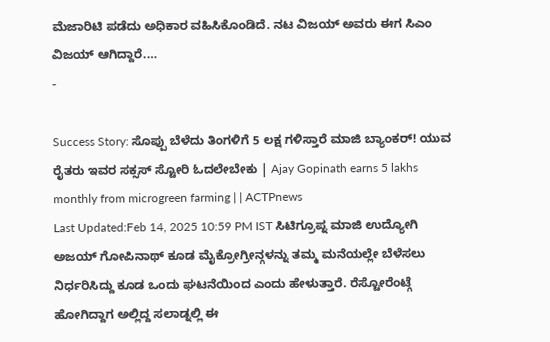ಮೆಜಾರಿಟಿ ಪಡೆದು ಅಧಿಕಾರ ವಹಿಸಿಕೊಂಡಿದೆ. ನಟ ವಿಜಯ್ ಅವರು ಈಗ ಸಿಎಂ ವಿಜಯ್ ಆಗಿದ್ದಾರೆ.…
-

Success Story: ಸೊಪ್ಪು ಬೆಳೆದು ತಿಂಗಳಿಗೆ 5 ಲಕ್ಷ ಗಳಿಸ್ತಾರೆ ಮಾಜಿ ಬ್ಯಾಂಕರ್! ಯುವ ರೈತರು ಇವರ ಸಕ್ಸಸ್ ಸ್ಟೋರಿ ಓದಲೇಬೇಕು | Ajay Gopinath earns 5 lakhs monthly from microgreen farming | | ACTPnews
Last Updated:Feb 14, 2025 10:59 PM IST ಸಿಟಿಗ್ರೂಪ್ನ ಮಾಜಿ ಉದ್ಯೋಗಿ ಅಜಯ್ ಗೋಪಿನಾಥ್ ಕೂಡ ಮೈಕ್ರೋಗ್ರೀನ್ಗಳನ್ನು ತಮ್ಮ ಮನೆಯಲ್ಲೇ ಬೆಳೆಸಲು ನಿರ್ಧರಿಸಿದ್ದು ಕೂಡ ಒಂದು ಘಟನೆಯಿಂದ ಎಂದು ಹೇಳುತ್ತಾರೆ. ರೆಸ್ಟೋರೆಂಟ್ಗೆ ಹೋಗಿದ್ದಾಗ ಅಲ್ಲಿದ್ದ ಸಲಾಡ್ನಲ್ಲಿ ಈ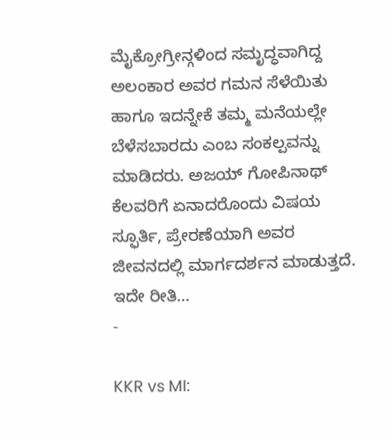ಮೈಕ್ರೋಗ್ರೀನ್ಗಳಿಂದ ಸಮೃದ್ಧವಾಗಿದ್ದ ಅಲಂಕಾರ ಅವರ ಗಮನ ಸೆಳೆಯಿತು ಹಾಗೂ ಇದನ್ನೇಕೆ ತಮ್ಮ ಮನೆಯಲ್ಲೇ ಬೆಳೆಸಬಾರದು ಎಂಬ ಸಂಕಲ್ಪವನ್ನು ಮಾಡಿದರು. ಅಜಯ್ ಗೋಪಿನಾಥ್ ಕೆಲವರಿಗೆ ಏನಾದರೊಂದು ವಿಷಯ ಸ್ಫೂರ್ತಿ, ಪ್ರೇರಣೆಯಾಗಿ ಅವರ ಜೀವನದಲ್ಲಿ ಮಾರ್ಗದರ್ಶನ ಮಾಡುತ್ತದೆ. ಇದೇ ರೀತಿ…
-

KKR vs MI: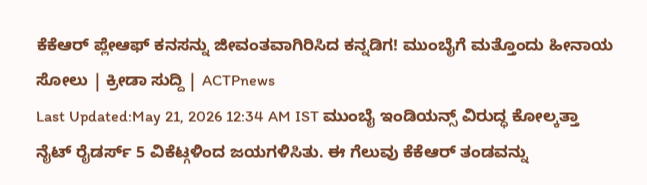ಕೆಕೆಆರ್ ಪ್ಲೇಆಫ್ ಕನಸನ್ನು ಜೀವಂತವಾಗಿರಿಸಿದ ಕನ್ನಡಿಗ! ಮುಂಬೈಗೆ ಮತ್ತೊಂದು ಹೀನಾಯ ಸೋಲು | ಕ್ರೀಡಾ ಸುದ್ದಿ | ACTPnews
Last Updated:May 21, 2026 12:34 AM IST ಮುಂಬೈ ಇಂಡಿಯನ್ಸ್ ವಿರುದ್ಧ ಕೋಲ್ಕತ್ತಾ ನೈಟ್ ರೈಡರ್ಸ್ 5 ವಿಕೆಟ್ಗಳಿಂದ ಜಯಗಳಿಸಿತು. ಈ ಗೆಲುವು ಕೆಕೆಆರ್ ತಂಡವನ್ನು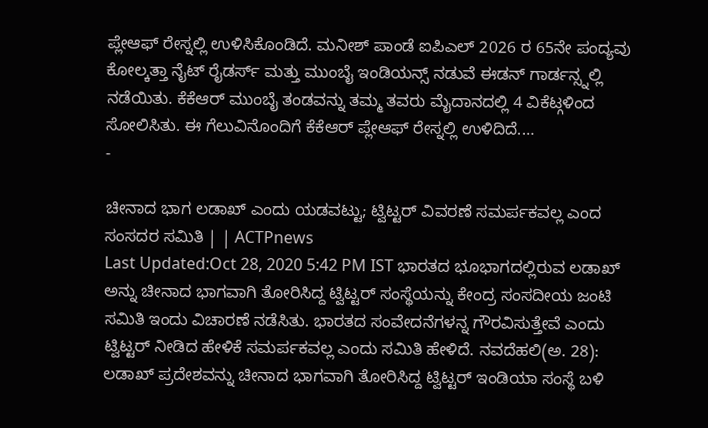ಪ್ಲೇಆಫ್ ರೇಸ್ನಲ್ಲಿ ಉಳಿಸಿಕೊಂಡಿದೆ. ಮನೀಶ್ ಪಾಂಡೆ ಐಪಿಎಲ್ 2026 ರ 65ನೇ ಪಂದ್ಯವು ಕೋಲ್ಕತ್ತಾ ನೈಟ್ ರೈಡರ್ಸ್ ಮತ್ತು ಮುಂಬೈ ಇಂಡಿಯನ್ಸ್ ನಡುವೆ ಈಡನ್ ಗಾರ್ಡನ್ಸ್ನಲ್ಲಿ ನಡೆಯಿತು. ಕೆಕೆಆರ್ ಮುಂಬೈ ತಂಡವನ್ನು ತಮ್ಮ ತವರು ಮೈದಾನದಲ್ಲಿ 4 ವಿಕೆಟ್ಗಳಿಂದ ಸೋಲಿಸಿತು. ಈ ಗೆಲುವಿನೊಂದಿಗೆ ಕೆಕೆಆರ್ ಪ್ಲೇಆಫ್ ರೇಸ್ನಲ್ಲಿ ಉಳಿದಿದೆ.…
-

ಚೀನಾದ ಭಾಗ ಲಡಾಖ್ ಎಂದು ಯಡವಟ್ಟು; ಟ್ವಿಟ್ಟರ್ ವಿವರಣೆ ಸಮರ್ಪಕವಲ್ಲ ಎಂದ ಸಂಸದರ ಸಮಿತಿ | | ACTPnews
Last Updated:Oct 28, 2020 5:42 PM IST ಭಾರತದ ಭೂಭಾಗದಲ್ಲಿರುವ ಲಡಾಖ್ ಅನ್ನು ಚೀನಾದ ಭಾಗವಾಗಿ ತೋರಿಸಿದ್ದ ಟ್ವಿಟ್ಟರ್ ಸಂಸ್ಥೆಯನ್ನು ಕೇಂದ್ರ ಸಂಸದೀಯ ಜಂಟಿ ಸಮಿತಿ ಇಂದು ವಿಚಾರಣೆ ನಡೆಸಿತು. ಭಾರತದ ಸಂವೇದನೆಗಳನ್ನ ಗೌರವಿಸುತ್ತೇವೆ ಎಂದು ಟ್ವಿಟ್ಟರ್ ನೀಡಿದ ಹೇಳಿಕೆ ಸಮರ್ಪಕವಲ್ಲ ಎಂದು ಸಮಿತಿ ಹೇಳಿದೆ. ನವದೆಹಲಿ(ಅ. 28): ಲಡಾಖ್ ಪ್ರದೇಶವನ್ನು ಚೀನಾದ ಭಾಗವಾಗಿ ತೋರಿಸಿದ್ದ ಟ್ವಿಟ್ಟರ್ ಇಂಡಿಯಾ ಸಂಸ್ಥೆ ಬಳಿ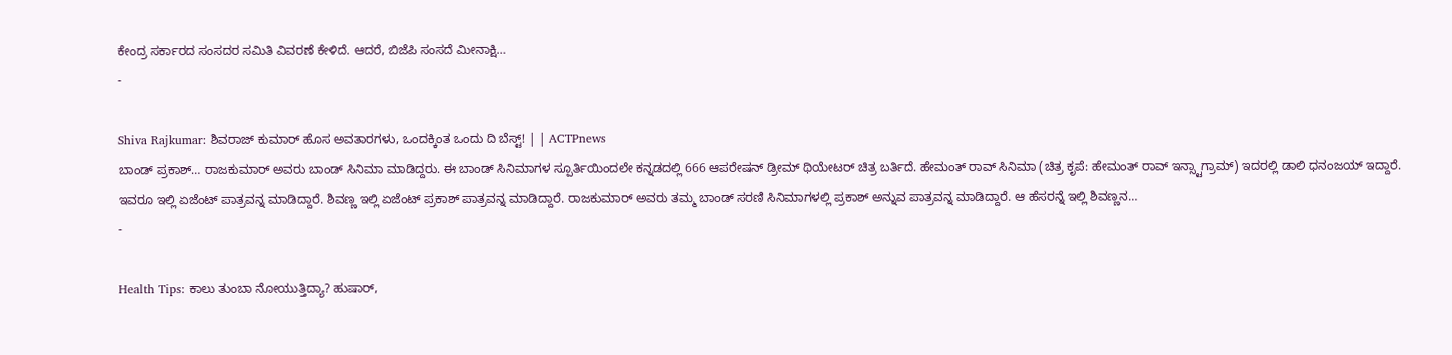ಕೇಂದ್ರ ಸರ್ಕಾರದ ಸಂಸದರ ಸಮಿತಿ ವಿವರಣೆ ಕೇಳಿದೆ. ಆದರೆ, ಬಿಜೆಪಿ ಸಂಸದೆ ಮೀನಾಕ್ಷಿ…
-

Shiva Rajkumar: ಶಿವರಾಜ್ ಕುಮಾರ್ ಹೊಸ ಅವತಾರಗಳು, ಒಂದಕ್ಕಿಂತ ಒಂದು ದಿ ಬೆಸ್ಟ್! | | ACTPnews
ಬಾಂಡ್ ಪ್ರಕಾಶ್… ರಾಜಕುಮಾರ್ ಅವರು ಬಾಂಡ್ ಸಿನಿಮಾ ಮಾಡಿದ್ದರು. ಈ ಬಾಂಡ್ ಸಿನಿಮಾಗಳ ಸ್ಪೂರ್ತಿಯಿಂದಲೇ ಕನ್ನಡದಲ್ಲಿ 666 ಆಪರೇಷನ್ ಡ್ರೀಮ್ ಥಿಯೇಟರ್ ಚಿತ್ರ ಬರ್ತಿದೆ. ಹೇಮಂತ್ ರಾವ್ ಸಿನಿಮಾ (ಚಿತ್ರ ಕೃಪೆ: ಹೇಮಂತ್ ರಾವ್ ಇನ್ಸ್ಟಾಗ್ರಾಮ್) ಇದರಲ್ಲಿ ಡಾಲಿ ಧನಂಜಯ್ ಇದ್ದಾರೆ. ಇವರೂ ಇಲ್ಲಿ ಏಜೆಂಟ್ ಪಾತ್ರವನ್ನ ಮಾಡಿದ್ದಾರೆ. ಶಿವಣ್ಣ ಇಲ್ಲಿ ಏಜೆಂಟ್ ಪ್ರಕಾಶ್ ಪಾತ್ರವನ್ನ ಮಾಡಿದ್ದಾರೆ. ರಾಜಕುಮಾರ್ ಅವರು ತಮ್ಮ ಬಾಂಡ್ ಸರಣಿ ಸಿನಿಮಾಗಳಲ್ಲಿ ಪ್ರಕಾಶ್ ಅನ್ನುವ ಪಾತ್ರವನ್ನ ಮಾಡಿದ್ದಾರೆ. ಆ ಹೆಸರನ್ನೆ ಇಲ್ಲಿ ಶಿವಣ್ಣನ…
-

Health Tips: ಕಾಲು ತುಂಬಾ ನೋಯುತ್ತಿದ್ಯಾ? ಹುಷಾರ್,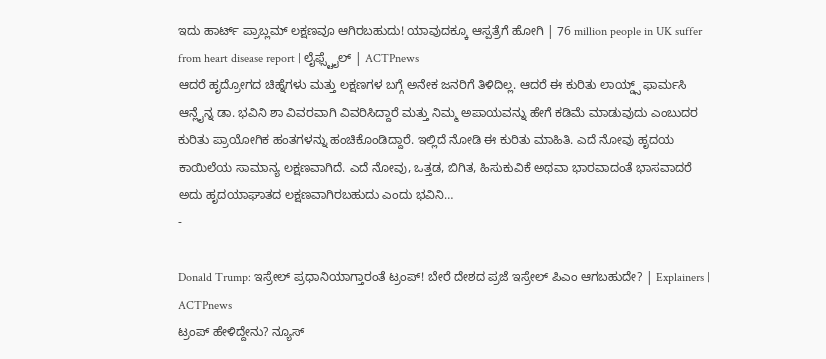ಇದು ಹಾರ್ಟ್ ಪ್ರಾಬ್ಲಮ್ ಲಕ್ಷಣವೂ ಆಗಿರಬಹುದು! ಯಾವುದಕ್ಕೂ ಆಸ್ಪತ್ರೆಗೆ ಹೋಗಿ | 76 million people in UK suffer from heart disease report | ಲೈಫ್ಸ್ಟೈಲ್ | ACTPnews
ಆದರೆ ಹೃದ್ರೋಗದ ಚಿಹ್ನೆಗಳು ಮತ್ತು ಲಕ್ಷಣಗಳ ಬಗ್ಗೆ ಅನೇಕ ಜನರಿಗೆ ತಿಳಿದಿಲ್ಲ. ಆದರೆ ಈ ಕುರಿತು ಲಾಯ್ಡ್ಸ್ ಫಾರ್ಮಸಿ ಆನ್ಲೈನ್ನ ಡಾ. ಭವಿನಿ ಶಾ ವಿವರವಾಗಿ ವಿವರಿಸಿದ್ದಾರೆ ಮತ್ತು ನಿಮ್ಮ ಅಪಾಯವನ್ನು ಹೇಗೆ ಕಡಿಮೆ ಮಾಡುವುದು ಎಂಬುದರ ಕುರಿತು ಪ್ರಾಯೋಗಿಕ ಹಂತಗಳನ್ನು ಹಂಚಿಕೊಂಡಿದ್ದಾರೆ. ಇಲ್ಲಿದೆ ನೋಡಿ ಈ ಕುರಿತು ಮಾಹಿತಿ. ಎದೆ ನೋವು ಹೃದಯ ಕಾಯಿಲೆಯ ಸಾಮಾನ್ಯ ಲಕ್ಷಣವಾಗಿದೆ. ಎದೆ ನೋವು, ಒತ್ತಡ, ಬಿಗಿತ, ಹಿಸುಕುವಿಕೆ ಅಥವಾ ಭಾರವಾದಂತೆ ಭಾಸವಾದರೆ ಅದು ಹೃದಯಾಘಾತದ ಲಕ್ಷಣವಾಗಿರಬಹುದು ಎಂದು ಭವಿನಿ…
-

Donald Trump: ಇಸ್ರೇಲ್ ಪ್ರಧಾನಿಯಾಗ್ತಾರಂತೆ ಟ್ರಂಪ್! ಬೇರೆ ದೇಶದ ಪ್ರಜೆ ಇಸ್ರೇಲ್ ಪಿಎಂ ಆಗಬಹುದೇ? | Explainers | ACTPnews
ಟ್ರಂಪ್ ಹೇಳಿದ್ದೇನು? ನ್ಯೂಸ್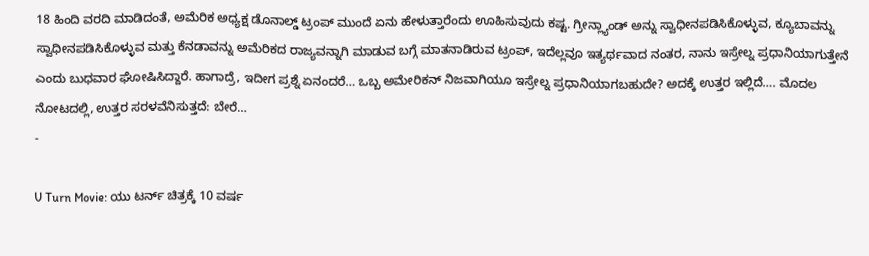18 ಹಿಂದಿ ವರದಿ ಮಾಡಿದಂತೆ, ಅಮೆರಿಕ ಅಧ್ಯಕ್ಷ ಡೊನಾಲ್ಡ್ ಟ್ರಂಪ್ ಮುಂದೆ ಏನು ಹೇಳುತ್ತಾರೆಂದು ಊಹಿಸುವುದು ಕಷ್ಟ. ಗ್ರೀನ್ಲ್ಯಾಂಡ್ ಅನ್ನು ಸ್ವಾಧೀನಪಡಿಸಿಕೊಳ್ಳುವ, ಕ್ಯೂಬಾವನ್ನು ಸ್ವಾಧೀನಪಡಿಸಿಕೊಳ್ಳುವ ಮತ್ತು ಕೆನಡಾವನ್ನು ಅಮೆರಿಕದ ರಾಜ್ಯವನ್ನಾಗಿ ಮಾಡುವ ಬಗ್ಗೆ ಮಾತನಾಡಿರುವ ಟ್ರಂಪ್, ಇದೆಲ್ಲವೂ ಇತ್ಯರ್ಥವಾದ ನಂತರ, ನಾನು ಇಸ್ರೇಲ್ನ ಪ್ರಧಾನಿಯಾಗುತ್ತೇನೆ ಎಂದು ಬುಧವಾರ ಘೋಷಿಸಿದ್ದಾರೆ. ಹಾಗಾದ್ರೆ, ಇದೀಗ ಪ್ರಶ್ನೆ ಏನಂದರೆ… ಒಬ್ಬ ಅಮೇರಿಕನ್ ನಿಜವಾಗಿಯೂ ಇಸ್ರೇಲ್ನ ಪ್ರಧಾನಿಯಾಗಬಹುದೇ? ಅದಕ್ಕೆ ಉತ್ತರ ಇಲ್ಲಿದೆ…. ಮೊದಲ ನೋಟದಲ್ಲಿ, ಉತ್ತರ ಸರಳವೆನಿಸುತ್ತದೆ: ಬೇರೆ…
-

U Turn Movie: ಯು ಟರ್ನ್ ಚಿತ್ರಕ್ಕೆ 10 ವರ್ಷ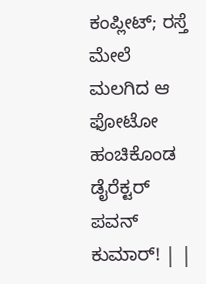ಕಂಪ್ಲೀಟ್; ರಸ್ತೆ ಮೇಲೆ ಮಲಗಿದ ಆ ಫೋಟೋ ಹಂಚಿಕೊಂಡ ಡೈರೆಕ್ಟರ್ ಪವನ್ ಕುಮಾರ್! | |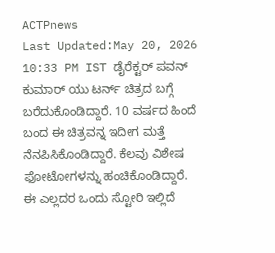ACTPnews
Last Updated:May 20, 2026 10:33 PM IST ಡೈರೆಕ್ಟರ್ ಪವನ್ ಕುಮಾರ್ ಯು ಟರ್ನ್ ಚಿತ್ರದ ಬಗ್ಗೆ ಬರೆದುಕೊಂಡಿದ್ದಾರೆ. 10 ವರ್ಷದ ಹಿಂದೆ ಬಂದ ಈ ಚಿತ್ರವನ್ನ ಇದೀಗ ಮತ್ತೆ ನೆನಪಿಸಿಕೊಂಡಿದ್ದಾರೆ. ಕೆಲವು ವಿಶೇಷ ಫೋಟೋಗಳನ್ನು ಹಂಚಿಕೊಂಡಿದ್ದಾರೆ. ಈ ಎಲ್ಲದರ ಒಂದು ಸ್ಟೋರಿ ಇಲ್ಲಿದೆ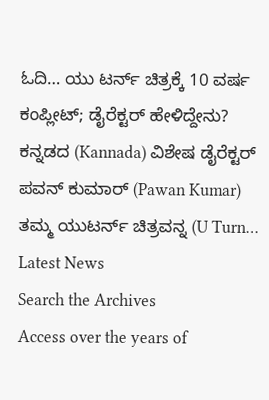ಓದಿ… ಯು ಟರ್ನ್ ಚಿತ್ರಕ್ಕೆ 10 ವರ್ಷ ಕಂಪ್ಲೀಟ್; ಡೈರೆಕ್ಟರ್ ಹೇಳಿದ್ದೇನು? ಕನ್ನಡದ (Kannada) ವಿಶೇಷ ಡೈರೆಕ್ಟರ್ ಪವನ್ ಕುಮಾರ್ (Pawan Kumar) ತಮ್ಮ ಯುಟರ್ನ್ ಚಿತ್ರವನ್ನ (U Turn…
Latest News
Search the Archives
Access over the years of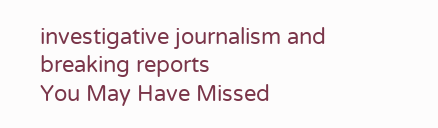investigative journalism and breaking reports
You May Have Missed